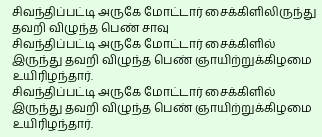சிவந்திப்பட்டி அருகே மோட்டார் சைக்கிளிலிருந்து தவறி விழுந்த பெண் சாவு
சிவந்திப்பட்டி அருகே மோட்டார் சைக்கிளில் இருந்து தவறி விழுந்த பெண் ஞாயிற்றுக்கிழமை உயிரிழந்தார்.
சிவந்திப்பட்டி அருகே மோட்டார் சைக்கிளில் இருந்து தவறி விழுந்த பெண் ஞாயிற்றுக்கிழமை உயிரிழந்தார்.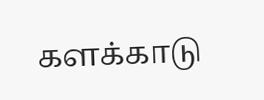களக்காடு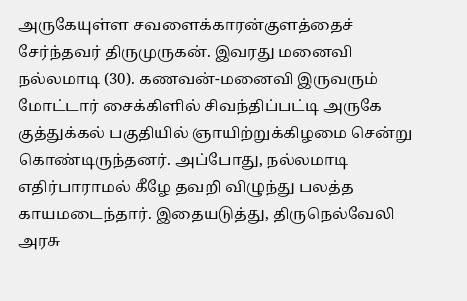அருகேயுள்ள சவளைக்காரன்குளத்தைச் சேர்ந்தவர் திருமுருகன். இவரது மனைவி நல்லமாடி (30). கணவன்-மனைவி இருவரும் மோட்டார் சைக்கிளில் சிவந்திப்பட்டி அருகே குத்துக்கல் பகுதியில் ஞாயிற்றுக்கிழமை சென்று கொண்டிருந்தனர். அப்போது, நல்லமாடி எதிர்பாராமல் கீழே தவறி விழுந்து பலத்த காயமடைந்தார். இதையடுத்து, திருநெல்வேலி அரசு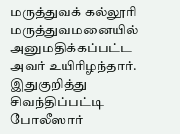மருத்துவக் கல்லூரி மருத்துவமனையில் அனுமதிக்கப்பட்ட அவர் உயிரிழந்தார். இதுகுறித்து சிவந்திப்பட்டி போலீஸார்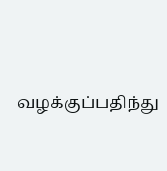வழக்குப்பதிந்து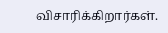விசாரிக்கிறார்கள்.